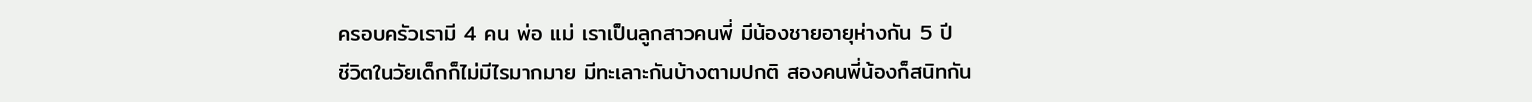ครอบครัวเรามี 4 คน พ่อ แม่ เราเป็นลูกสาวคนพี่ มีน้องชายอายุห่างกัน 5 ปี
ชีวิตในวัยเด็กก็ไม่มีไรมากมาย มีทะเลาะกันบ้างตามปกติ สองคนพี่น้องก็สนิทกัน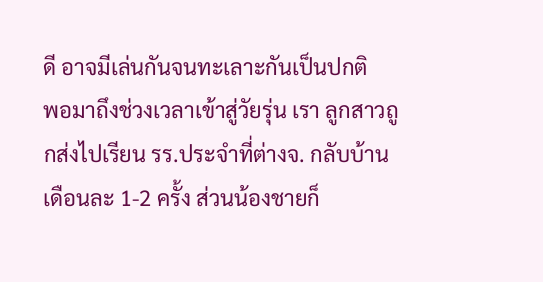ดี อาจมีเล่นกันจนทะเลาะกันเป็นปกติ
พอมาถึงช่วงเวลาเข้าสู่วัยรุ่น เรา ลูกสาวถูกส่งไปเรียน รร.ประจำที่ต่างจ. กลับบ้านเดือนละ 1-2 ครั้ง ส่วนน้องชายก็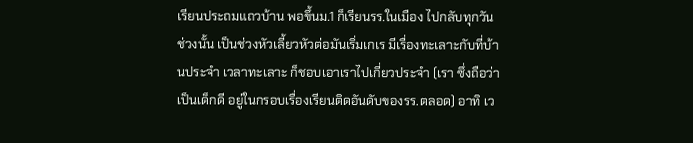เรียนประถมแถวบ้าน พอขึ้นม.1 ก็เรียนรร.ในเมือง ไปกลับทุกวัน ช่วงนั้น เป็นช่วงหัวเลี้ยวหัวต่อมันเริ่มเกเร มีเรื่องทะเลาะกับที่บ้านประจำ เวลาทะเลาะ ก็ชอบเอาเราไปเกี่ยวประจำ (เรา ซึ่งถือว่าเป็นเด็กดี อยู่ในกรอบเรื่องเรียนติดอันดับของรร.ตลอด) อาทิ เว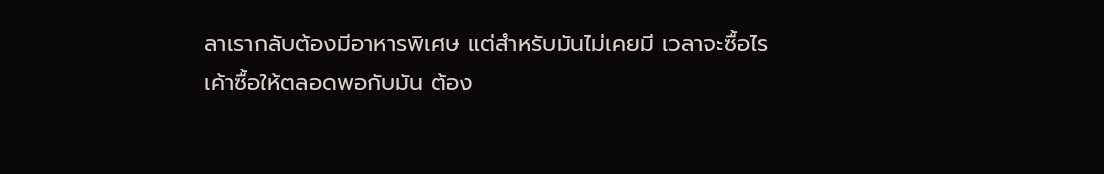ลาเรากลับต้องมีอาหารพิเศษ แต่สำหรับมันไม่เคยมี เวลาจะซื้อไรเค้าซื้อให้ตลอดพอกับมัน ต้อง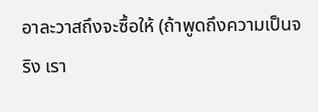อาละวาสถึงจะซื้อให้ (ถ้าพูดถึงความเป็นจริง เรา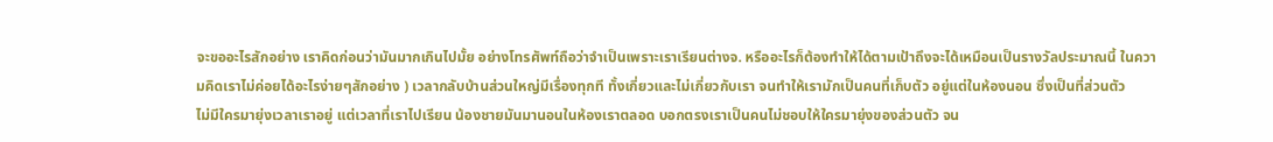จะขออะไรสักอย่าง เราคิดก่อนว่ามันมากเกินไปมั้ย อย่างโทรศัพท์ถือว่าจำเป็นเพราะเราเรียนต่างจ. หรืออะไรก็ต้องทำให้ได้ตามเป้าถึงจะได้เหมือนเป็นรางวัลประมาณนี้ ในความคิดเราไม่ค่อยได้อะไรง่ายๆสักอย่าง ) เวลากลับบ้านส่วนใหญ่มีเรื่องทุกที ทั้งเกี่ยวและไม่เกี่ยวกับเรา จนทำให้เรามักเป็นคนที่เก็บตัว อยู่แต่ในห้องนอน ซึ่งเป็นที่ส่วนตัว
ไม่มีใครมายุ่งเวลาเราอยู่ แต่เวลาที่เราไปเรียน น้องชายมันมานอนในห้องเราตลอด บอกตรงเราเป็นคนไม่ชอบให้ใครมายุ่งของส่วนตัว จน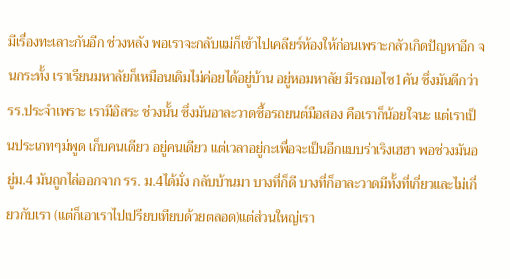มีเรื่องทะเลาะกันอีก ช่วงหลัง พอเราจะกลับแม่ก็เข้าไปเคลียร์ห้องให้ก่อนเพราะกลัวเกิดปัญหาอีก จนกระทั้ง เราเรียนมหาลัยก็เหมือนเดิมไม่ค่อยได้อยู่บ้าน อยู่หอมหาลัย มีรถมอไซ1คัน ซึ่งมันดีกว่ารร.ประจำเพราะ เรามีอิสระ ช่วงนั้น ซึ่งมันอาละวาดซื้อรถยนต์มือสอง คือเราก็น้อยใจนะ แต่เราเป็นประเภทๆม่พูด เก็บคนเดียว อยู่คนเดียว แต่เวลาอยู่กะเพื่อจะเป็นอีกแบบร่าเริงเฮฮา พอช่วงมันอยู่ม.4 มันถูกไล่ออกจาก รร. ม.4ได้มั่ง กลับบ้านมา บางที่ก็ดี บางที่ก็อาละวาดมีทั้งที่เกี่ยวและไม่เกี่ยวกับเรา (แต่ก็เอาเราไปเปรียบเทียบด้วยตลอด)แต่ส่วนใหญ่เรา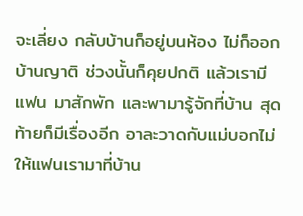จะเลี่ยง กลับบ้านก็อยู่บนห้อง ไม่ก็ออกบ้านญาติ ช่วงนั้นก็คุยปกติ แล้วเรามีแฟน มาสักพัก และพามารู้จักที่บ้าน สุดท้ายก็มีเรื่องอีก อาละวาดกับแม่บอกไม่ให้แฟนเรามาที่บ้าน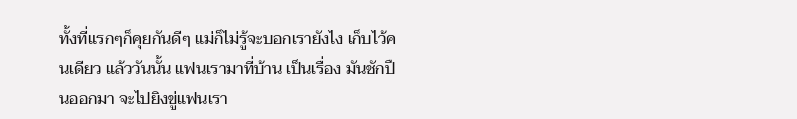ทั้งที่แรกๆก็คุยกันดีๆ แม่ก็ไม่รู้จะบอกเรายังไง เก็บไว้คนเดียว แล้ววันนั้น แฟนเรามาที่บ้าน เป็นเรื่อง มันชักปืนออกมา จะไปยิงขู่แฟนเรา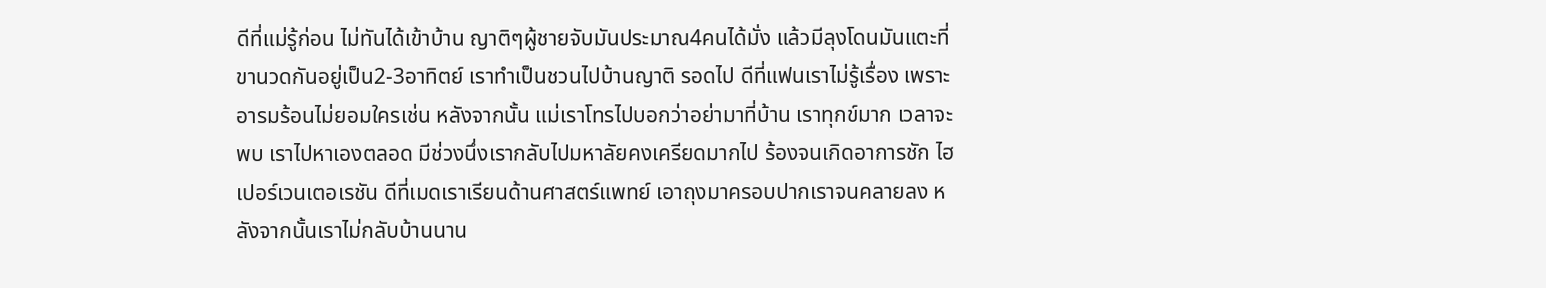ดีที่แม่รู้ก่อน ไม่ทันได้เข้าบ้าน ญาติๆผู้ชายจับมันประมาณ4คนได้มั่ง แล้วมีลุงโดนมันแตะที่ขานวดกันอยู่เป็น2-3อาทิตย์ เราทำเป็นชวนไปบ้านญาติ รอดไป ดีที่แฟนเราไม่รู้เรื่อง เพราะอารมร้อนไม่ยอมใครเช่น หลังจากนั้น แม่เราโทรไปบอกว่าอย่ามาที่บ้าน เราทุกข์มาก เวลาจะพบ เราไปหาเองตลอด มีช่วงนึ่งเรากลับไปมหาลัยคงเครียดมากไป ร้องจนเกิดอาการชัก ไฮเปอร์เวนเตอเรชัน ดีที่เมดเราเรียนด้านศาสตร์แพทย์ เอาถุงมาครอบปากเราจนคลายลง หลังจากนั้นเราไม่กลับบ้านนาน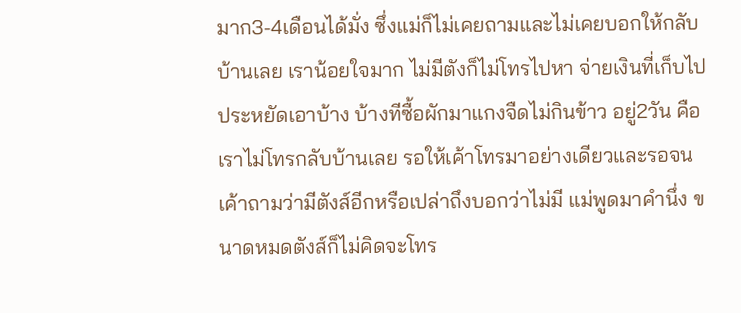มาก3-4เดือนได้มั่ง ซึ่งแม่ก็ไม่เคยถามและไม่เคยบอกให้กลับบ้านเลย เราน้อยใจมาก ไม่มีตังก็ไม่โทรไปหา จ่ายเงินที่เก็บไป ประหยัดเอาบ้าง บ้างทีซื้อผักมาแกงจืดไม่กินข้าว อยู่2วัน คือเราไม่โทรกลับบ้านเลย รอให้เค้าโทรมาอย่างเดียวและรอจนเค้าถามว่ามีตังส์อีกหรือเปล่าถึงบอกว่าไม่มี แม่พูดมาคำนึ่ง ขนาดหมดตังส์ก็ไม่คิดจะโทร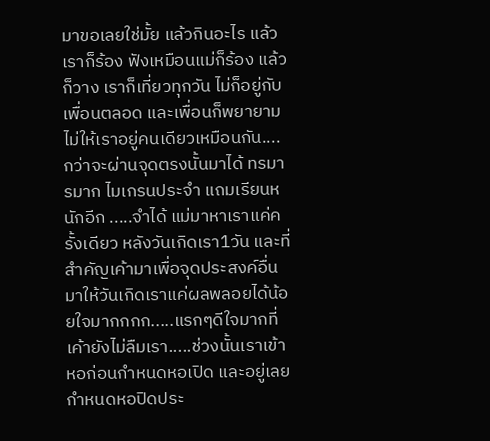มาขอเลยใช่มั้ย แล้วกินอะไร แล้วเราก็ร้อง ฟังเหมือนแม่ก็ร้อง แล้วก็วาง เราก็เที่ยวทุกวัน ไม่ก็อยู่กับเพื่อนตลอด และเพื่อนก็พยายามไม่ให้เราอยู่คนเดียวเหมือนกัน.... กว่าจะผ่านจุดตรงนั้นมาได้ ทรมารมาก ไมเกรนประจำ แถมเรียนหนักอีก .....จำได้ แม่มาหาเราแค่ครั้งเดียว หลังวันเกิดเรา1วัน และที่สำคัญเค้ามาเพื่อจุดประสงค์อื่น มาให้วันเกิดเราแค่ผลพลอยได้น้อยใจมากกกก.....แรกๆดีใจมากที่เค้ายังไม่ลืมเรา.....ช่วงนั้นเราเข้าหอก่อนกำหนดหอเปิด และอยู่เลยกำหนดหอปิดประ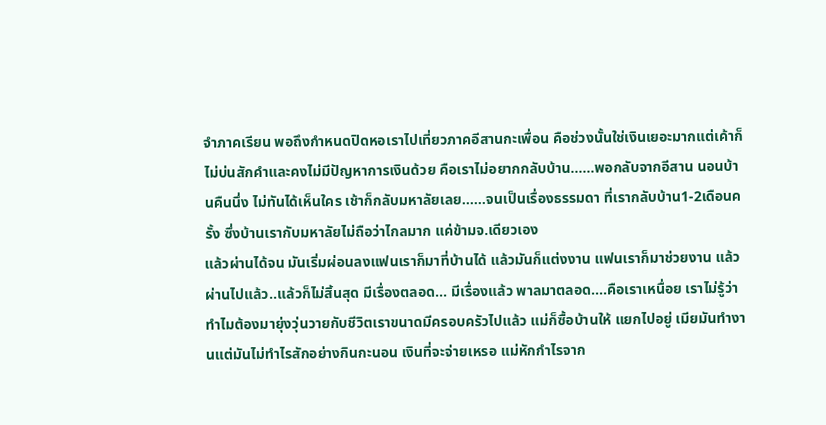จำภาคเรียน พอถึงกำหนดปิดหอเราไปเที่ยวภาคอีสานกะเพื่อน คือช่วงนั้นใช่เงินเยอะมากแต่เค้าก็ไม่บ่นสักคำและคงไม่มีปัญหาการเงินด้วย คือเราไม่อยากกลับบ้าน......พอกลับจากอีสาน นอนบ้านคืนนึ่ง ไม่ทันได้เห็นใคร เช้าก็กลับมหาลัยเลย......จนเป็นเรื่องธรรมดา ที่เรากลับบ้าน1-2เดือนครั้ง ซึ่งบ้านเรากับมหาลัยไม่ถือว่าไกลมาก แค่ข้ามจ.เดียวเอง
แล้วผ่านได้จน มันเริ่มผ่อนลงแฟนเราก็มาที่บ้านได้ แล้วมันก็แต่งงาน แฟนเราก็มาช่วยงาน แล้วผ่านไปแล้ว..แล้วก็ไม่สิ้นสุด มีเรื่องตลอด... มีเรื่องแล้ว พาลมาตลอด....คือเราเหนื่อย เราไม่รู้ว่าทำไมต้องมายุ่งวุ่นวายกับชีวิตเราขนาดมีครอบครัวไปแล้ว แม่ก็ซื้อบ้านให้ แยกไปอยู่ เมียมันทำงานแต่มันไม่ทำไรสักอย่างกินกะนอน เงินที่จะจ่ายเหรอ แม่หักกำไรจาก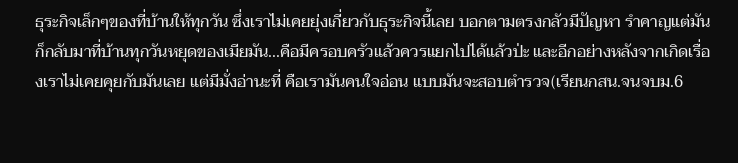ธุระกิจเล็กๆของที่บ้านให้ทุกวัน ซึ่งเราไม่เคยยุ่งเกี่ยวกับธุระกิจนี้เลย บอกตามตรงกลัวมีปัญหา รำคาญแต่มันก็กลับมาที่บ้านทุกวันหยุดของเมียมัน...คือมีครอบครัวแล้วควรแยกไปได้แล้วป่ะ และอีกอย่างหลังจากเกิดเรื่องเราไม่เคยคุยกับมันเลย แต่มีมั่งอ่านะที่ คือเรามันคนใจอ่อน แบบมันจะสอบตำรวจ(เรียนกสน.จนจบม.6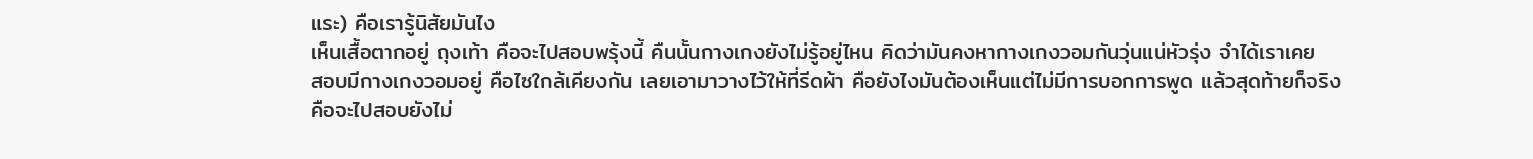แระ) คือเรารู้นิสัยมันไง
เห็นเสื้อตากอยู่ ถุงเท้า คือจะไปสอบพรุ้งนี้ คืนนั้นกางเกงยังไม่รู้อยู่ไหน คิดว่ามันคงหากางเกงวอมกันวุ่นแน่หัวรุ่ง จำได้เราเคย
สอบมีกางเกงวอมอยู่ คือไซใกล้เคียงกัน เลยเอามาวางไว้ให้ที่รีดผ้า คือยังไงมันต้องเห็นแต่ไม่มีการบอกการพูด แล้วสุดท้ายก็จริง
คือจะไปสอบยังไม่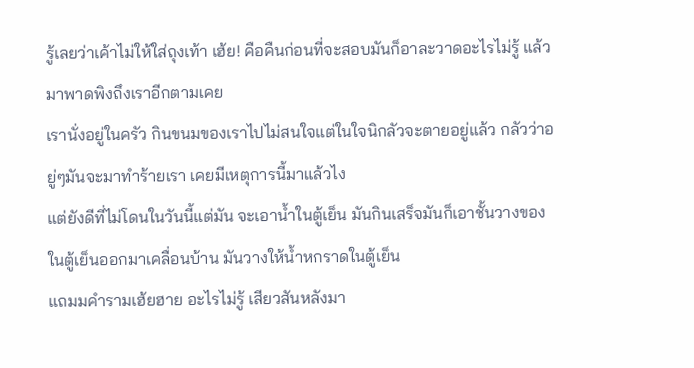รู้เลยว่าเค้าไม่ให้ใส่ถุงเท้า เฮ้ย! คือคืนก่อนที่จะสอบมันก็อาละวาดอะไรไม่รู้ แล้วมาพาดพิงถึงเราอีกตามเคย
เรานั่งอยู่ในครัว กินขนมของเราไปไม่สนใจแต่ในใจนิกลัวจะตายอยู่แล้ว กลัวว่าอยู่ๆมันจะมาทำร้ายเรา เคยมีเหตุการนี้มาแล้วไง
แต่ยังดีที่ไม่โดนในวันนี้แต่มัน จะเอาน้ำในตู้เย็น มันกินเสร็จมันก็เอาชั้นวางของในตู้เย็นออกมาเคลื่อนบ้าน มันวางให้น้ำหกราดในตู้เย็น
แถมมคำรามเฮ้ยฮาย อะไรไม่รู้ เสียวสันหลังมา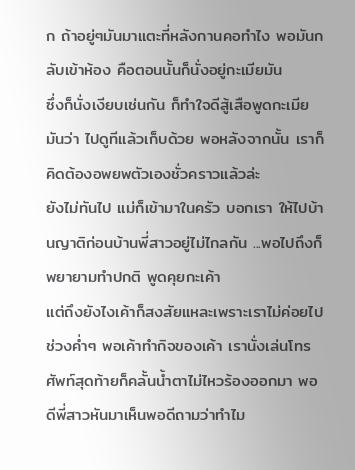ก ถ้าอยู่ๆมันมาแตะที่หลังกานคอทำไง พอมันกลับเข้าห้อง คือตอนนั้นก็นั่งอยู่กะเมียมัน
ซึ่งก็นั่งเงียบเช่นกัน ก็ทำใจดีสู้เสือพูดกะเมียมันว่า ไปดูทีแล้วเก็บด้วย พอหลังจากนั้น เราก็คิดต้องอพยพตัวเองชั่วคราวแล้วล่ะ
ยังไม่ทันไป แม่ก็เข้ามาในครัว บอกเรา ให้ไปบ้านญาติก่อนบ้านพี่สาวอยู่ไม่ไกลกัน ...พอไปถึงก็พยายามทำปกติ พูดคุยกะเค้า
แต่ถึงยังไงเค้าก็สงสัยแหละเพราะเราไม่ค่อยไปช่วงค่ำๆ พอเค้าทำกิจของเค้า เรานั่งเล่นโทรศัพท์สุดท้ายก็คลั้นน้ำตาไม่ไหวร้องออกมา พอดีพี่สาวหันมาเห็นพอดีถามว่าทำไม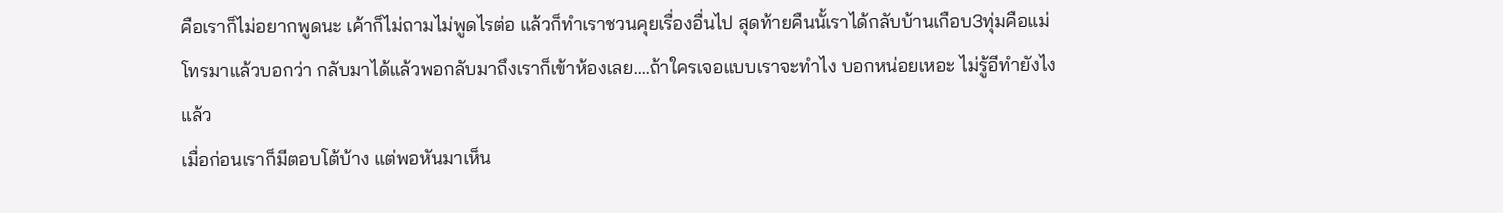คือเราก็ไม่อยากพูดนะ เค้าก็ไม่ถามไม่พูดไรต่อ แล้วก็ทำเราชวนคุยเรื่องอื่นไป สุดท้ายคืนนั้เราได้กลับบ้านเกือบ3ทุ่มคือแม่โทรมาแล้วบอกว่า กลับมาได้แล้วพอกลับมาถึงเราก็เข้าห้องเลย....ถ้าใครเจอแบบเราจะทำไง บอกหน่อยเหอะ ไม่รู้อีทำยังไงแล้ว
เมื่อก่อนเราก็มีตอบโต้บ้าง แต่พอหันมาเห็น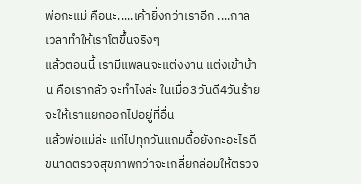พ่อกะแม่ คือนะ.....เค้ายิ่งกว่าเราอีก ....กาลเวลาทำให้เราโตขึ้นจริงๆ
แล้วตอนนี้ เรามีแพลนจะแต่งงาน แต่งเข้าบ้าน คือเรากลัว จะทำไงล่ะ ในเมื่อ3วันดี4วันร้าย จะให้เราแยกออกไปอยู่ที่อื่น
แล้วพ่อแม่ล่ะ แก่ไปทุกวันแถมดื้อยังกะอะไรดี ขนาดตรวจสุขภาพกว่าจะเกลี่ยกล่อมให้ตรวจ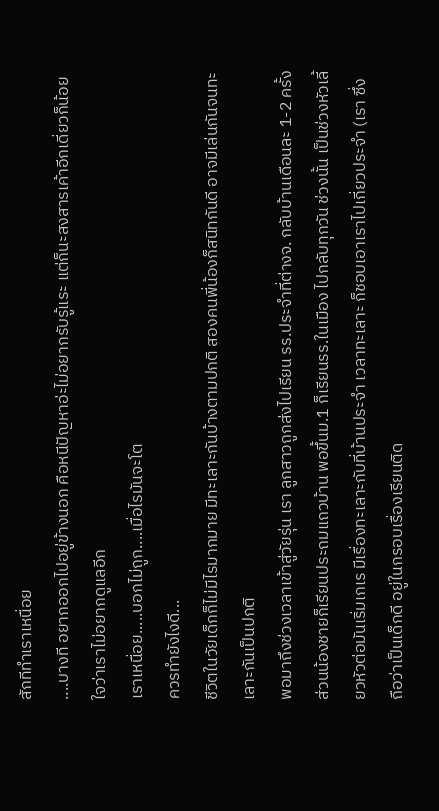สักทีทำเราเหนื่อย
....บางที อยากออกไปอยู่ข้างนอก คือหนีปัญหาอ่ะไม่อยากรับรู้แระ แต่ก็นะสงสารเค้าอีกเดี่ยวก็น้อยใจว่าเราไม่อยากดูแลอีก
เราเหนื่อย.....บอกไม่ถูก....เมื่อไรมันจะโต
ควรทำยังไงดี...
ชีวิตในวัยเด็กก็ไม่มีไรมากมาย มีทะเลาะกันบ้างตามปกติ สองคนพี่น้องก็สนิทกันดี อาจมีเล่นกันจนทะเลาะกันเป็นปกติ
พอมาถึงช่วงเวลาเข้าสู่วัยรุ่น เรา ลูกสาวถูกส่งไปเรียน รร.ประจำที่ต่างจ. กลับบ้านเดือนละ 1-2 ครั้ง ส่วนน้องชายก็เรียนประถมแถวบ้าน พอขึ้นม.1 ก็เรียนรร.ในเมือง ไปกลับทุกวัน ช่วงนั้น เป็นช่วงหัวเลี้ยวหัวต่อมันเริ่มเกเร มีเรื่องทะเลาะกับที่บ้านประจำ เวลาทะเลาะ ก็ชอบเอาเราไปเกี่ยวประจำ (เรา ซึ่งถือว่าเป็นเด็กดี อยู่ในกรอบเรื่องเรียนติด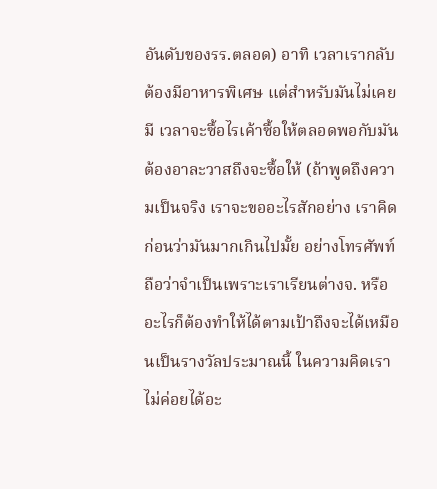อันดับของรร.ตลอด) อาทิ เวลาเรากลับต้องมีอาหารพิเศษ แต่สำหรับมันไม่เคยมี เวลาจะซื้อไรเค้าซื้อให้ตลอดพอกับมัน ต้องอาละวาสถึงจะซื้อให้ (ถ้าพูดถึงความเป็นจริง เราจะขออะไรสักอย่าง เราคิดก่อนว่ามันมากเกินไปมั้ย อย่างโทรศัพท์ถือว่าจำเป็นเพราะเราเรียนต่างจ. หรืออะไรก็ต้องทำให้ได้ตามเป้าถึงจะได้เหมือนเป็นรางวัลประมาณนี้ ในความคิดเราไม่ค่อยได้อะ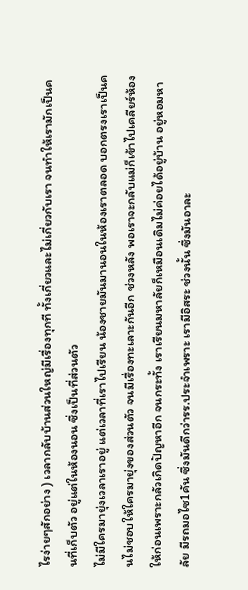ไรง่ายๆสักอย่าง ) เวลากลับบ้านส่วนใหญ่มีเรื่องทุกที ทั้งเกี่ยวและไม่เกี่ยวกับเรา จนทำให้เรามักเป็นคนที่เก็บตัว อยู่แต่ในห้องนอน ซึ่งเป็นที่ส่วนตัว
ไม่มีใครมายุ่งเวลาเราอยู่ แต่เวลาที่เราไปเรียน น้องชายมันมานอนในห้องเราตลอด บอกตรงเราเป็นคนไม่ชอบให้ใครมายุ่งของส่วนตัว จนมีเรื่องทะเลาะกันอีก ช่วงหลัง พอเราจะกลับแม่ก็เข้าไปเคลียร์ห้องให้ก่อนเพราะกลัวเกิดปัญหาอีก จนกระทั้ง เราเรียนมหาลัยก็เหมือนเดิมไม่ค่อยได้อยู่บ้าน อยู่หอมหาลัย มีรถมอไซ1คัน ซึ่งมันดีกว่ารร.ประจำเพราะ เรามีอิสระ ช่วงนั้น ซึ่งมันอาละ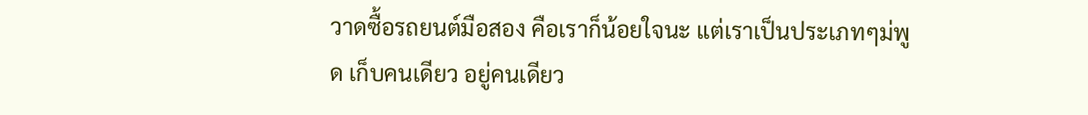วาดซื้อรถยนต์มือสอง คือเราก็น้อยใจนะ แต่เราเป็นประเภทๆม่พูด เก็บคนเดียว อยู่คนเดียว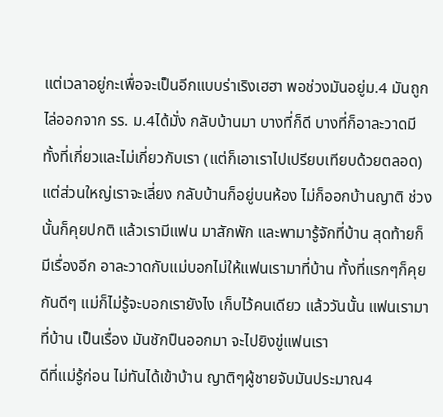แต่เวลาอยู่กะเพื่อจะเป็นอีกแบบร่าเริงเฮฮา พอช่วงมันอยู่ม.4 มันถูกไล่ออกจาก รร. ม.4ได้มั่ง กลับบ้านมา บางที่ก็ดี บางที่ก็อาละวาดมีทั้งที่เกี่ยวและไม่เกี่ยวกับเรา (แต่ก็เอาเราไปเปรียบเทียบด้วยตลอด)แต่ส่วนใหญ่เราจะเลี่ยง กลับบ้านก็อยู่บนห้อง ไม่ก็ออกบ้านญาติ ช่วงนั้นก็คุยปกติ แล้วเรามีแฟน มาสักพัก และพามารู้จักที่บ้าน สุดท้ายก็มีเรื่องอีก อาละวาดกับแม่บอกไม่ให้แฟนเรามาที่บ้าน ทั้งที่แรกๆก็คุยกันดีๆ แม่ก็ไม่รู้จะบอกเรายังไง เก็บไว้คนเดียว แล้ววันนั้น แฟนเรามาที่บ้าน เป็นเรื่อง มันชักปืนออกมา จะไปยิงขู่แฟนเรา
ดีที่แม่รู้ก่อน ไม่ทันได้เข้าบ้าน ญาติๆผู้ชายจับมันประมาณ4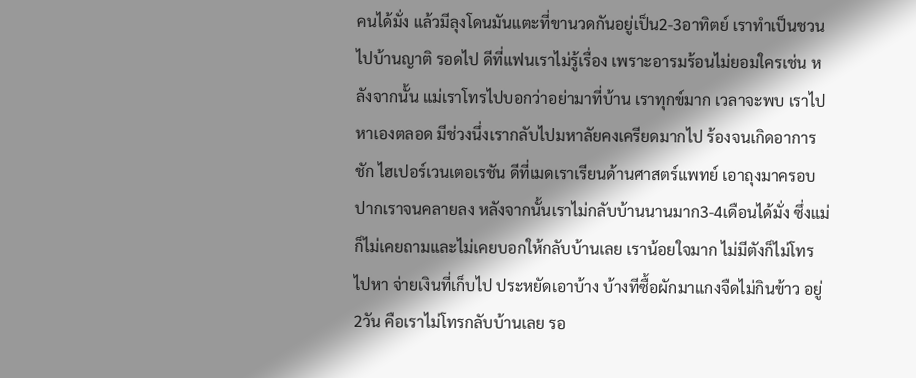คนได้มั่ง แล้วมีลุงโดนมันแตะที่ขานวดกันอยู่เป็น2-3อาทิตย์ เราทำเป็นชวนไปบ้านญาติ รอดไป ดีที่แฟนเราไม่รู้เรื่อง เพราะอารมร้อนไม่ยอมใครเช่น หลังจากนั้น แม่เราโทรไปบอกว่าอย่ามาที่บ้าน เราทุกข์มาก เวลาจะพบ เราไปหาเองตลอด มีช่วงนึ่งเรากลับไปมหาลัยคงเครียดมากไป ร้องจนเกิดอาการชัก ไฮเปอร์เวนเตอเรชัน ดีที่เมดเราเรียนด้านศาสตร์แพทย์ เอาถุงมาครอบปากเราจนคลายลง หลังจากนั้นเราไม่กลับบ้านนานมาก3-4เดือนได้มั่ง ซึ่งแม่ก็ไม่เคยถามและไม่เคยบอกให้กลับบ้านเลย เราน้อยใจมาก ไม่มีตังก็ไม่โทรไปหา จ่ายเงินที่เก็บไป ประหยัดเอาบ้าง บ้างทีซื้อผักมาแกงจืดไม่กินข้าว อยู่2วัน คือเราไม่โทรกลับบ้านเลย รอ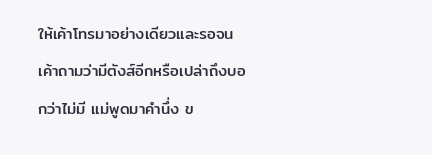ให้เค้าโทรมาอย่างเดียวและรอจนเค้าถามว่ามีตังส์อีกหรือเปล่าถึงบอกว่าไม่มี แม่พูดมาคำนึ่ง ข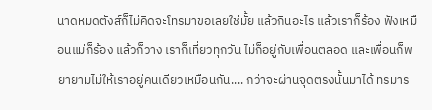นาดหมดตังส์ก็ไม่คิดจะโทรมาขอเลยใช่มั้ย แล้วกินอะไร แล้วเราก็ร้อง ฟังเหมือนแม่ก็ร้อง แล้วก็วาง เราก็เที่ยวทุกวัน ไม่ก็อยู่กับเพื่อนตลอด และเพื่อนก็พยายามไม่ให้เราอยู่คนเดียวเหมือนกัน.... กว่าจะผ่านจุดตรงนั้นมาได้ ทรมาร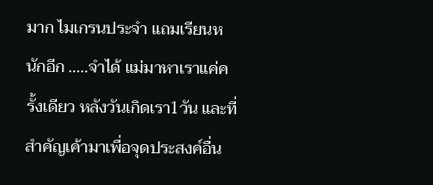มาก ไมเกรนประจำ แถมเรียนหนักอีก .....จำได้ แม่มาหาเราแค่ครั้งเดียว หลังวันเกิดเรา1วัน และที่สำคัญเค้ามาเพื่อจุดประสงค์อื่น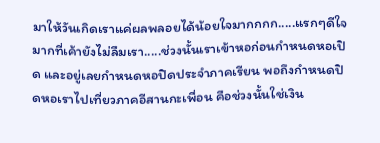มาให้วันเกิดเราแค่ผลพลอยได้น้อยใจมากกกก.....แรกๆดีใจมากที่เค้ายังไม่ลืมเรา.....ช่วงนั้นเราเข้าหอก่อนกำหนดหอเปิด และอยู่เลยกำหนดหอปิดประจำภาคเรียน พอถึงกำหนดปิดหอเราไปเที่ยวภาคอีสานกะเพื่อน คือช่วงนั้นใช่เงิน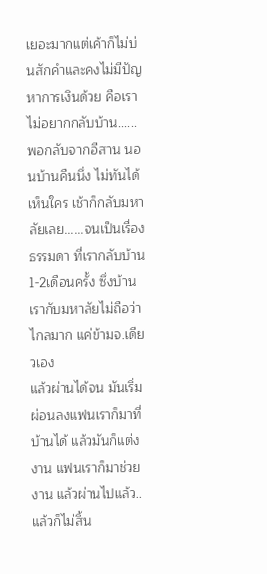เยอะมากแต่เค้าก็ไม่บ่นสักคำและคงไม่มีปัญหาการเงินด้วย คือเราไม่อยากกลับบ้าน......พอกลับจากอีสาน นอนบ้านคืนนึ่ง ไม่ทันได้เห็นใคร เช้าก็กลับมหาลัยเลย......จนเป็นเรื่องธรรมดา ที่เรากลับบ้าน1-2เดือนครั้ง ซึ่งบ้านเรากับมหาลัยไม่ถือว่าไกลมาก แค่ข้ามจ.เดียวเอง
แล้วผ่านได้จน มันเริ่มผ่อนลงแฟนเราก็มาที่บ้านได้ แล้วมันก็แต่งงาน แฟนเราก็มาช่วยงาน แล้วผ่านไปแล้ว..แล้วก็ไม่สิ้น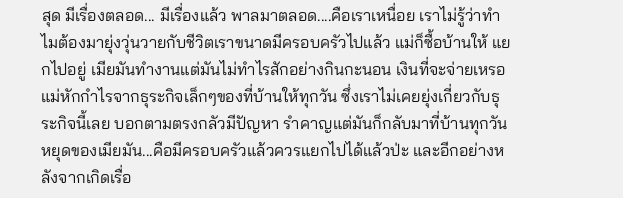สุด มีเรื่องตลอด... มีเรื่องแล้ว พาลมาตลอด....คือเราเหนื่อย เราไม่รู้ว่าทำไมต้องมายุ่งวุ่นวายกับชีวิตเราขนาดมีครอบครัวไปแล้ว แม่ก็ซื้อบ้านให้ แยกไปอยู่ เมียมันทำงานแต่มันไม่ทำไรสักอย่างกินกะนอน เงินที่จะจ่ายเหรอ แม่หักกำไรจากธุระกิจเล็กๆของที่บ้านให้ทุกวัน ซึ่งเราไม่เคยยุ่งเกี่ยวกับธุระกิจนี้เลย บอกตามตรงกลัวมีปัญหา รำคาญแต่มันก็กลับมาที่บ้านทุกวันหยุดของเมียมัน...คือมีครอบครัวแล้วควรแยกไปได้แล้วป่ะ และอีกอย่างหลังจากเกิดเรื่อ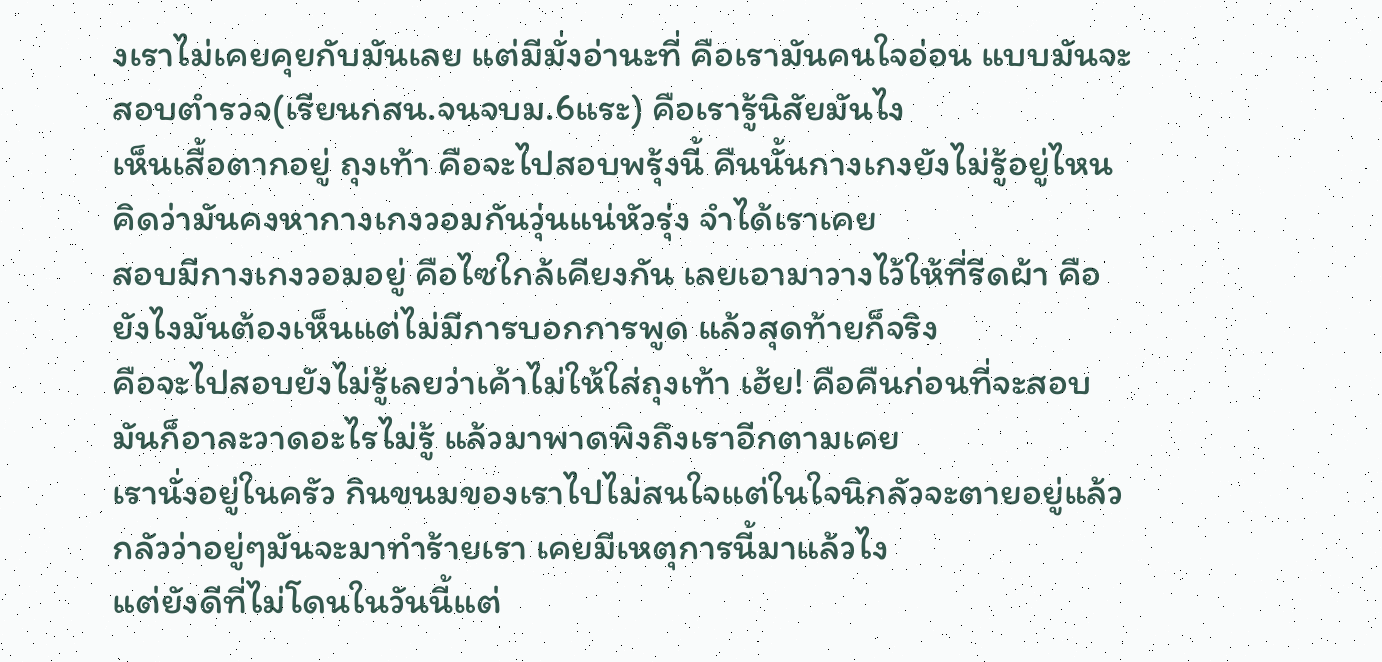งเราไม่เคยคุยกับมันเลย แต่มีมั่งอ่านะที่ คือเรามันคนใจอ่อน แบบมันจะสอบตำรวจ(เรียนกสน.จนจบม.6แระ) คือเรารู้นิสัยมันไง
เห็นเสื้อตากอยู่ ถุงเท้า คือจะไปสอบพรุ้งนี้ คืนนั้นกางเกงยังไม่รู้อยู่ไหน คิดว่ามันคงหากางเกงวอมกันวุ่นแน่หัวรุ่ง จำได้เราเคย
สอบมีกางเกงวอมอยู่ คือไซใกล้เคียงกัน เลยเอามาวางไว้ให้ที่รีดผ้า คือยังไงมันต้องเห็นแต่ไม่มีการบอกการพูด แล้วสุดท้ายก็จริง
คือจะไปสอบยังไม่รู้เลยว่าเค้าไม่ให้ใส่ถุงเท้า เฮ้ย! คือคืนก่อนที่จะสอบมันก็อาละวาดอะไรไม่รู้ แล้วมาพาดพิงถึงเราอีกตามเคย
เรานั่งอยู่ในครัว กินขนมของเราไปไม่สนใจแต่ในใจนิกลัวจะตายอยู่แล้ว กลัวว่าอยู่ๆมันจะมาทำร้ายเรา เคยมีเหตุการนี้มาแล้วไง
แต่ยังดีที่ไม่โดนในวันนี้แต่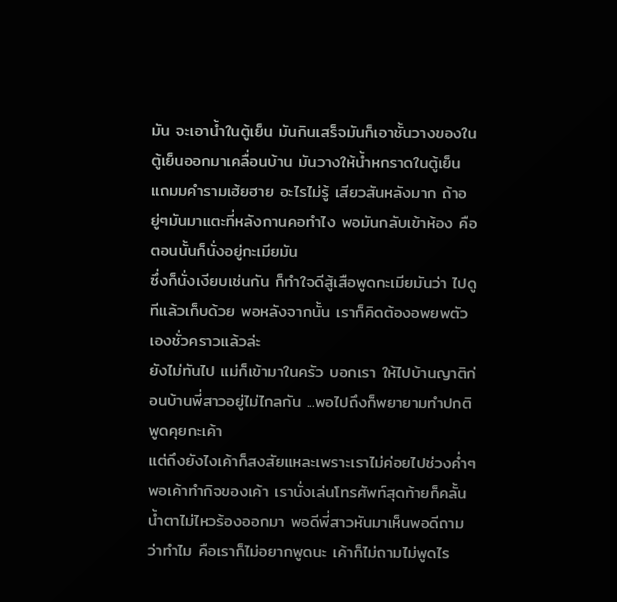มัน จะเอาน้ำในตู้เย็น มันกินเสร็จมันก็เอาชั้นวางของในตู้เย็นออกมาเคลื่อนบ้าน มันวางให้น้ำหกราดในตู้เย็น
แถมมคำรามเฮ้ยฮาย อะไรไม่รู้ เสียวสันหลังมาก ถ้าอยู่ๆมันมาแตะที่หลังกานคอทำไง พอมันกลับเข้าห้อง คือตอนนั้นก็นั่งอยู่กะเมียมัน
ซึ่งก็นั่งเงียบเช่นกัน ก็ทำใจดีสู้เสือพูดกะเมียมันว่า ไปดูทีแล้วเก็บด้วย พอหลังจากนั้น เราก็คิดต้องอพยพตัวเองชั่วคราวแล้วล่ะ
ยังไม่ทันไป แม่ก็เข้ามาในครัว บอกเรา ให้ไปบ้านญาติก่อนบ้านพี่สาวอยู่ไม่ไกลกัน ...พอไปถึงก็พยายามทำปกติ พูดคุยกะเค้า
แต่ถึงยังไงเค้าก็สงสัยแหละเพราะเราไม่ค่อยไปช่วงค่ำๆ พอเค้าทำกิจของเค้า เรานั่งเล่นโทรศัพท์สุดท้ายก็คลั้นน้ำตาไม่ไหวร้องออกมา พอดีพี่สาวหันมาเห็นพอดีถามว่าทำไม คือเราก็ไม่อยากพูดนะ เค้าก็ไม่ถามไม่พูดไร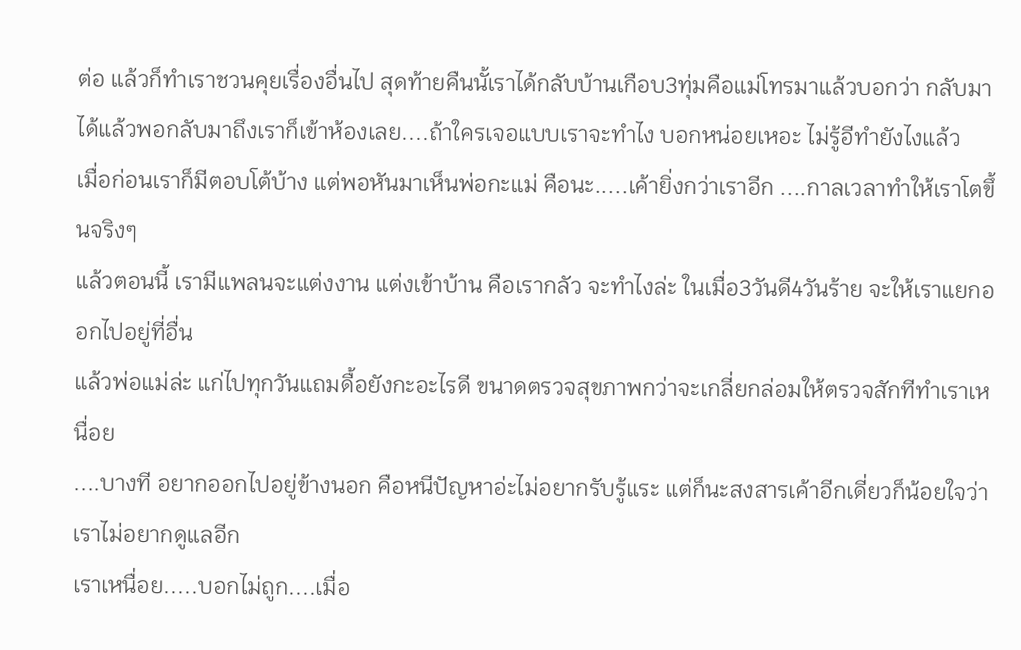ต่อ แล้วก็ทำเราชวนคุยเรื่องอื่นไป สุดท้ายคืนนั้เราได้กลับบ้านเกือบ3ทุ่มคือแม่โทรมาแล้วบอกว่า กลับมาได้แล้วพอกลับมาถึงเราก็เข้าห้องเลย....ถ้าใครเจอแบบเราจะทำไง บอกหน่อยเหอะ ไม่รู้อีทำยังไงแล้ว
เมื่อก่อนเราก็มีตอบโต้บ้าง แต่พอหันมาเห็นพ่อกะแม่ คือนะ.....เค้ายิ่งกว่าเราอีก ....กาลเวลาทำให้เราโตขึ้นจริงๆ
แล้วตอนนี้ เรามีแพลนจะแต่งงาน แต่งเข้าบ้าน คือเรากลัว จะทำไงล่ะ ในเมื่อ3วันดี4วันร้าย จะให้เราแยกออกไปอยู่ที่อื่น
แล้วพ่อแม่ล่ะ แก่ไปทุกวันแถมดื้อยังกะอะไรดี ขนาดตรวจสุขภาพกว่าจะเกลี่ยกล่อมให้ตรวจสักทีทำเราเหนื่อย
....บางที อยากออกไปอยู่ข้างนอก คือหนีปัญหาอ่ะไม่อยากรับรู้แระ แต่ก็นะสงสารเค้าอีกเดี่ยวก็น้อยใจว่าเราไม่อยากดูแลอีก
เราเหนื่อย.....บอกไม่ถูก....เมื่อ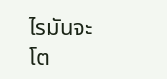ไรมันจะโต